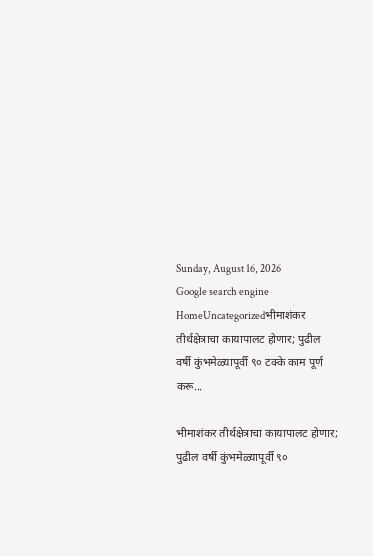Sunday, August 16, 2026
Google search engine
HomeUncategorizedभीमाशंकर तीर्थक्षेत्राचा कायापालट होणार; पुढील वर्षी कुंभमेळ्यापूर्वी ९० टक्के काम पूर्ण करू...

भीमाशंकर तीर्थक्षेत्राचा कायापालट होणार; पुढील वर्षी कुंभमेळ्यापूर्वी ९०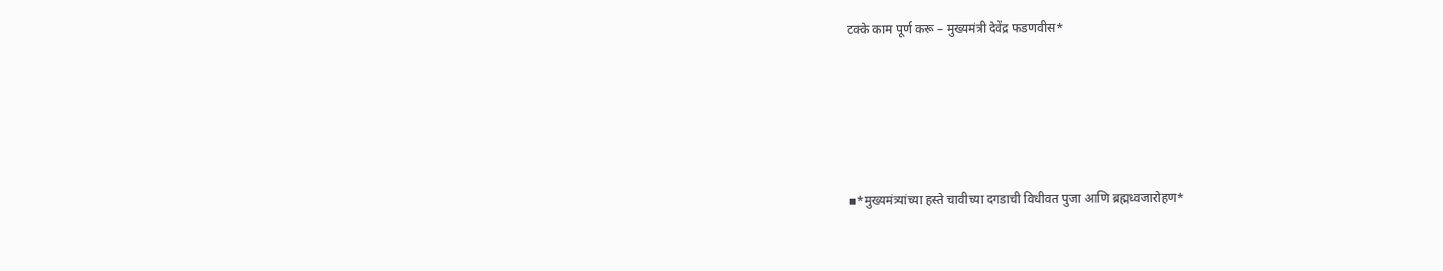टक्के काम पूर्ण करू – मुख्यमंत्री देवेंद्र फडणवीस*





▪*मुख्यमंत्र्यांच्या हस्ते चावीच्या दगडाची विधीवत पुजा आणि ब्रह्मध्वजारोहण*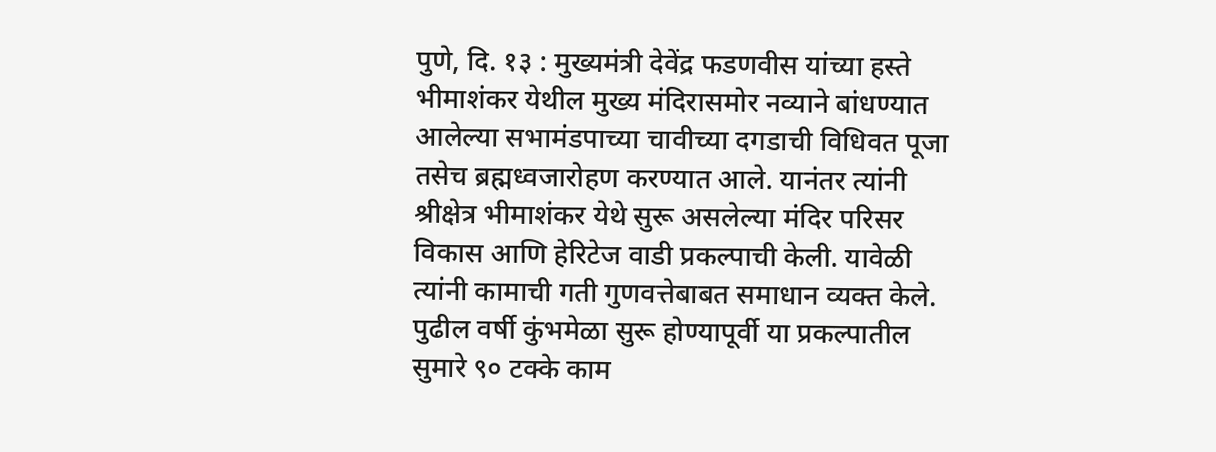पुणे, दि. १३ : मुख्यमंत्री देवेंद्र फडणवीस यांच्या हस्ते भीमाशंकर येथील मुख्य मंदिरासमोर नव्याने बांधण्यात आलेल्या सभामंडपाच्या चावीच्या दगडाची विधिवत पूजा तसेच ब्रह्मध्वजारोहण करण्यात आले. यानंतर त्यांनी श्रीक्षेत्र भीमाशंकर येथे सुरू असलेल्या मंदिर परिसर विकास आणि हेरिटेज वाडी प्रकल्पाची केली. यावेळी त्यांनी कामाची गती गुणवत्तेबाबत समाधान व्यक्त केले. पुढील वर्षी कुंभमेळा सुरू होण्यापूर्वी या प्रकल्पातील सुमारे ९० टक्के काम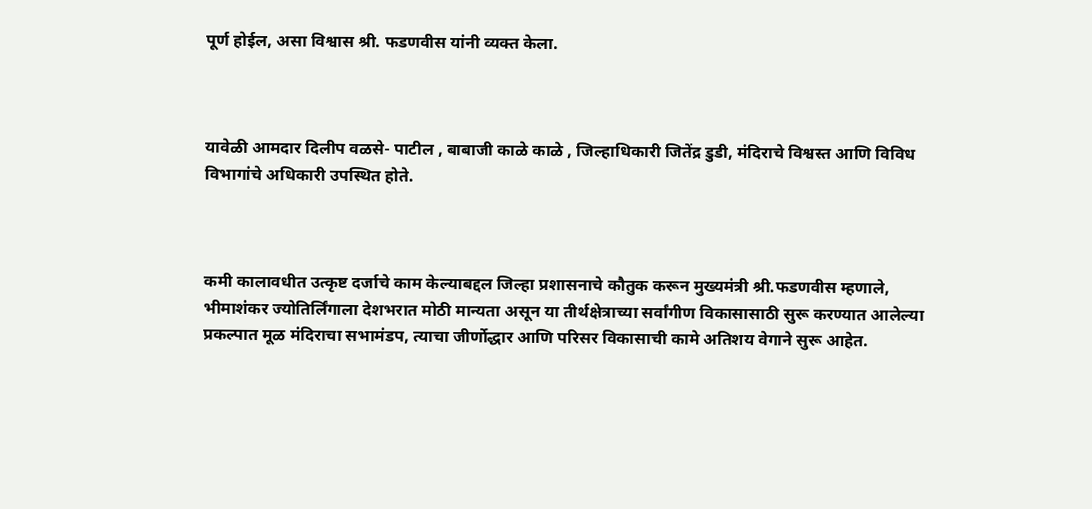पूर्ण होईल, असा विश्वास श्री. फडणवीस यांनी व्यक्त केला.



यावेळी आमदार दिलीप वळसे- पाटील , बाबाजी काळे काळे , जिल्हाधिकारी जितेंद्र डुडी, मंदिराचे विश्वस्त आणि विविध विभागांचे अधिकारी उपस्थित होते.



कमी कालावधीत उत्कृष्ट दर्जाचे काम केल्याबद्दल जिल्हा प्रशासनाचे कौतुक करून मुख्यमंत्री श्री.फडणवीस म्हणाले, भीमाशंकर ज्योतिर्लिंगाला देशभरात मोठी मान्यता असून या तीर्थक्षेत्राच्या सर्वांगीण विकासासाठी सुरू करण्यात आलेल्या प्रकल्पात मूळ मंदिराचा सभामंडप, त्याचा जीर्णोद्धार आणि परिसर विकासाची कामे अतिशय वेगाने सुरू आहेत.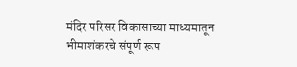मंदिर परिसर विकासाच्या माध्यमातून भीमाशंकरचे संपूर्ण रूप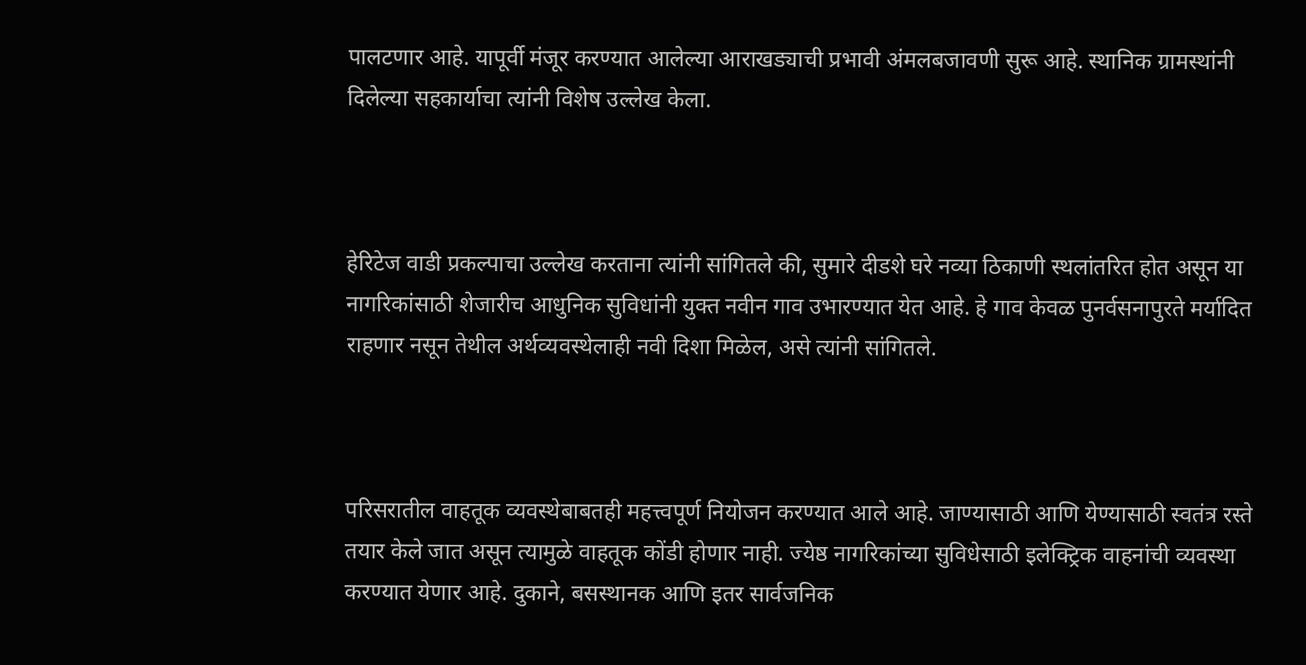पालटणार आहे. यापूर्वी मंजूर करण्यात आलेल्या आराखड्याची प्रभावी अंमलबजावणी सुरू आहे. स्थानिक ग्रामस्थांनी दिलेल्या सहकार्याचा त्यांनी विशेष उल्लेख केला.



हेरिटेज वाडी प्रकल्पाचा उल्लेख करताना त्यांनी सांगितले की, सुमारे दीडशे घरे नव्या ठिकाणी स्थलांतरित होत असून या नागरिकांसाठी शेजारीच आधुनिक सुविधांनी युक्त नवीन गाव उभारण्यात येत आहे. हे गाव केवळ पुनर्वसनापुरते मर्यादित राहणार नसून तेथील अर्थव्यवस्थेलाही नवी दिशा मिळेल, असे त्यांनी सांगितले.



परिसरातील वाहतूक व्यवस्थेबाबतही महत्त्वपूर्ण नियोजन करण्यात आले आहे. जाण्यासाठी आणि येण्यासाठी स्वतंत्र रस्ते तयार केले जात असून त्यामुळे वाहतूक कोंडी होणार नाही. ज्येष्ठ नागरिकांच्या सुविधेसाठी इलेक्ट्रिक वाहनांची व्यवस्था करण्यात येणार आहे. दुकाने, बसस्थानक आणि इतर सार्वजनिक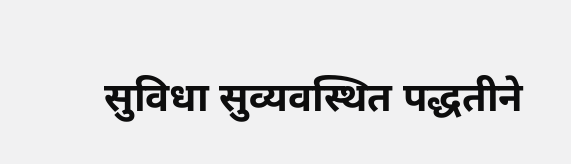सुविधा सुव्यवस्थित पद्धतीने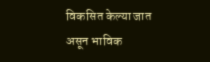विकसित केल्या जात असून भाविक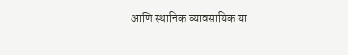आणि स्थानिक व्यावसायिक या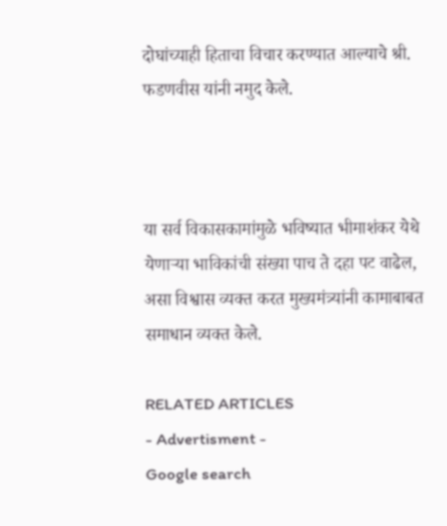दोघांच्याही हिताचा विचार करण्यात आल्याचे श्री. फडणवीस यांनी नमुद केले.



या सर्व विकासकामांमुळे भविष्यात भीमाशंकर येथे येणाऱ्या भाविकांची संख्या पाच ते दहा पट वाढेल, असा विश्वास व्यक्त करत मुख्यमंत्र्यांनी कामाबाबत समाधान व्यक्त केले.

RELATED ARTICLES
- Advertisment -
Google search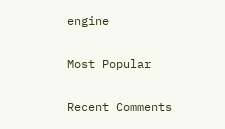engine

Most Popular

Recent Comments